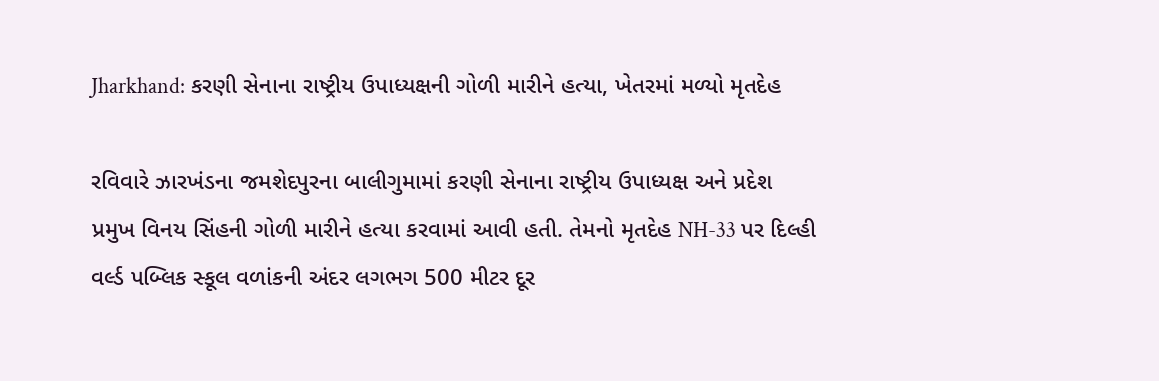Jharkhand: કરણી સેનાના રાષ્ટ્રીય ઉપાધ્યક્ષની ગોળી મારીને હત્યા, ખેતરમાં મળ્યો મૃતદેહ

રવિવારે ઝારખંડના જમશેદપુરના બાલીગુમામાં કરણી સેનાના રાષ્ટ્રીય ઉપાધ્યક્ષ અને પ્રદેશ પ્રમુખ વિનય સિંહની ગોળી મારીને હત્યા કરવામાં આવી હતી. તેમનો મૃતદેહ NH-33 પર દિલ્હી વર્લ્ડ પબ્લિક સ્કૂલ વળાંકની અંદર લગભગ 500 મીટર દૂર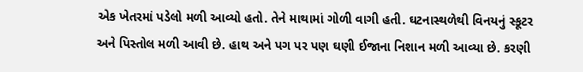એક ખેતરમાં પડેલો મળી આવ્યો હતો. તેને માથામાં ગોળી વાગી હતી. ઘટનાસ્થળેથી વિનયનું સ્કૂટર અને પિસ્તોલ મળી આવી છે. હાથ અને પગ પર પણ ઘણી ઈજાના નિશાન મળી આવ્યા છે. કરણી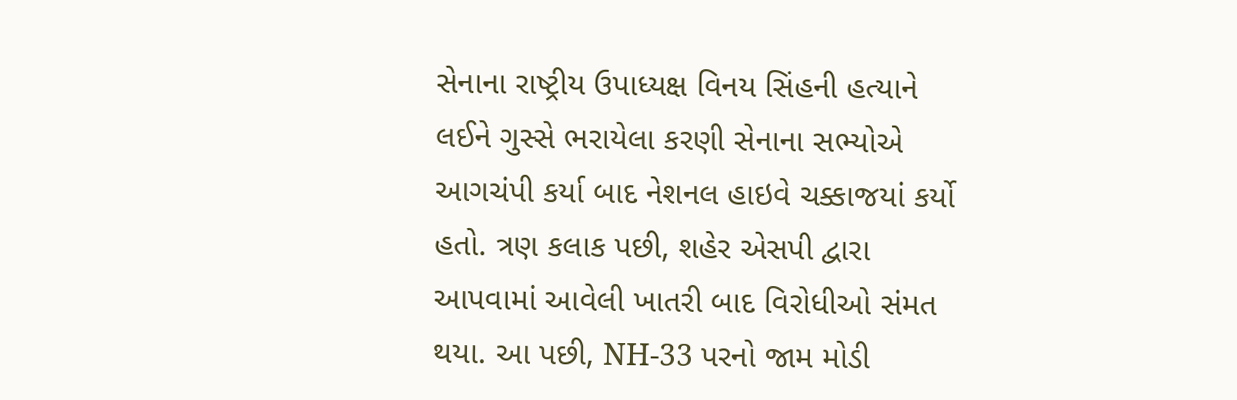સેનાના રાષ્ટ્રીય ઉપાધ્યક્ષ વિનય સિંહની હત્યાને લઈને ગુસ્સે ભરાયેલા કરણી સેનાના સભ્યોએ આગચંપી કર્યા બાદ નેશનલ હાઇવે ચક્કાજયાં કર્યો હતો. ત્રણ કલાક પછી, શહેર એસપી દ્વારા આપવામાં આવેલી ખાતરી બાદ વિરોધીઓ સંમત થયા. આ પછી, NH-33 પરનો જામ મોડી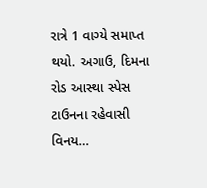રાત્રે 1 વાગ્યે સમાપ્ત થયો. અગાઉ, દિમના રોડ આસ્થા સ્પેસ ટાઉનના રહેવાસી વિનય…